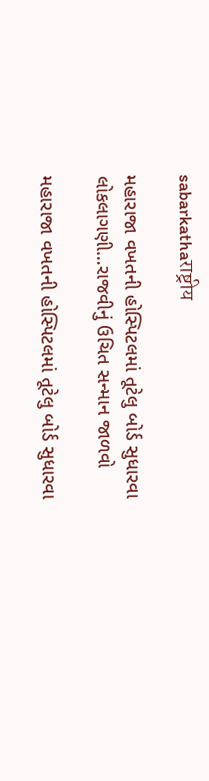sabarkathaराष्ट्रीय

મહારાજા વખતની હોસ્પિટલમાં તૂટેલુ બોર્ડ સુધારવા લોકલાગણી…રાજવીનું ઉચિત સન્માન જાળવો

મહારાજા વખતની હોસ્પિટલમાં તૂટેલુ બોર્ડ સુધારવા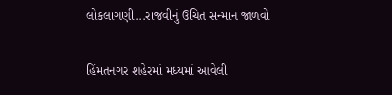લોકલાગણી...રાજવીનું ઉચિત સન્માન જાળવો

હિંમતનગર શહેરમાં મધ્યમાં આવેલી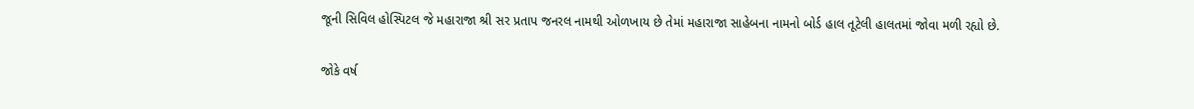જૂની સિવિલ હોસ્પિટલ જે મહારાજા શ્રી સર પ્રતાપ જનરલ નામથી ઓળખાય છે તેમાં મહારાજા સાહેબના નામનો બોર્ડ હાલ તૂટેલી હાલતમાં જોવા મળી રહ્યો છે.

જોકે વર્ષ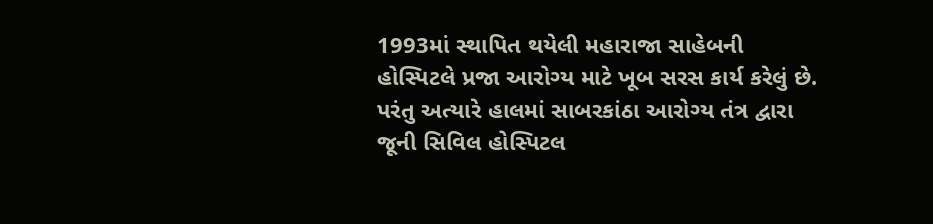1993માં સ્થાપિત થયેલી મહારાજા સાહેબની હોસ્પિટલે પ્રજા આરોગ્ય માટે ખૂબ સરસ કાર્ય કરેલું છે. પરંતુ અત્યારે હાલમાં સાબરકાંઠા આરોગ્ય તંત્ર દ્વારા જૂની સિવિલ હોસ્પિટલ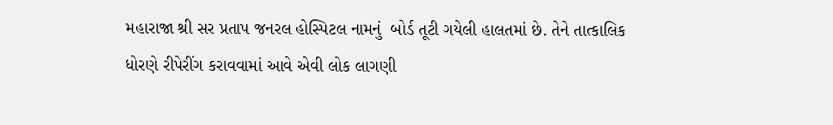મહારાજા શ્રી સર પ્રતાપ જનરલ હોસ્પિટલ નામનું  બોર્ડ તૂટી ગયેલી હાલતમાં છે. તેને તાત્કાલિક ધોરણે રીપેરીંગ કરાવવામાં આવે એવી લોક લાગણી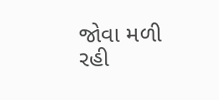જોવા મળી રહી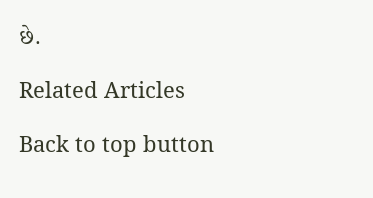છે.

Related Articles

Back to top button